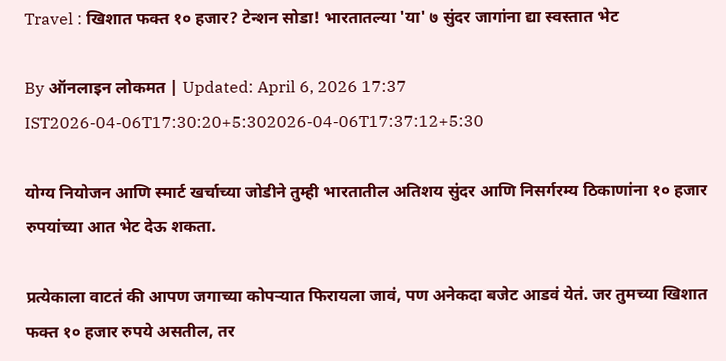Travel : खिशात फक्त १० हजार? टेन्शन सोडा! भारतातल्या 'या' ७ सुंदर जागांना द्या स्वस्तात भेट

By ऑनलाइन लोकमत | Updated: April 6, 2026 17:37 IST2026-04-06T17:30:20+5:302026-04-06T17:37:12+5:30

योग्य नियोजन आणि स्मार्ट खर्चाच्या जोडीने तुम्ही भारतातील अतिशय सुंदर आणि निसर्गरम्य ठिकाणांना १० हजार रुपयांच्या आत भेट देऊ शकता.

प्रत्येकाला वाटतं की आपण जगाच्या कोपऱ्यात फिरायला जावं, पण अनेकदा बजेट आडवं येतं. जर तुमच्या खिशात फक्त १० हजार रुपये असतील, तर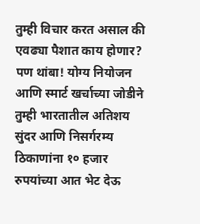तुम्ही विचार करत असाल की एवढ्या पैशात काय होणार? पण थांबा! योग्य नियोजन आणि स्मार्ट खर्चाच्या जोडीने तुम्ही भारतातील अतिशय सुंदर आणि निसर्गरम्य ठिकाणांना १० हजार रुपयांच्या आत भेट देऊ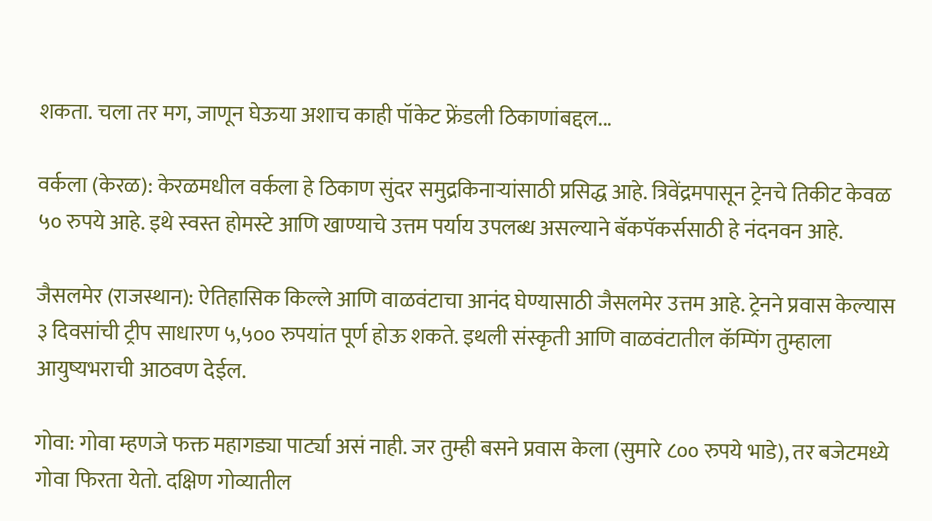शकता. चला तर मग, जाणून घेऊया अशाच काही पॉकेट फ्रेंडली ठिकाणांबद्दल...

वर्कला (केरळ): केरळमधील वर्कला हे ठिकाण सुंदर समुद्रकिनाऱ्यांसाठी प्रसिद्ध आहे. त्रिवेंद्रमपासून ट्रेनचे तिकीट केवळ ५० रुपये आहे. इथे स्वस्त होमस्टे आणि खाण्याचे उत्तम पर्याय उपलब्ध असल्याने बॅकपॅकर्ससाठी हे नंदनवन आहे.

जैसलमेर (राजस्थान): ऐतिहासिक किल्ले आणि वाळवंटाचा आनंद घेण्यासाठी जैसलमेर उत्तम आहे. ट्रेनने प्रवास केल्यास ३ दिवसांची ट्रीप साधारण ५,५०० रुपयांत पूर्ण होऊ शकते. इथली संस्कृती आणि वाळवंटातील कॅम्पिंग तुम्हाला आयुष्यभराची आठवण देईल.

गोवा: गोवा म्हणजे फक्त महागड्या पार्ट्या असं नाही. जर तुम्ही बसने प्रवास केला (सुमारे ८०० रुपये भाडे), तर बजेटमध्ये गोवा फिरता येतो. दक्षिण गोव्यातील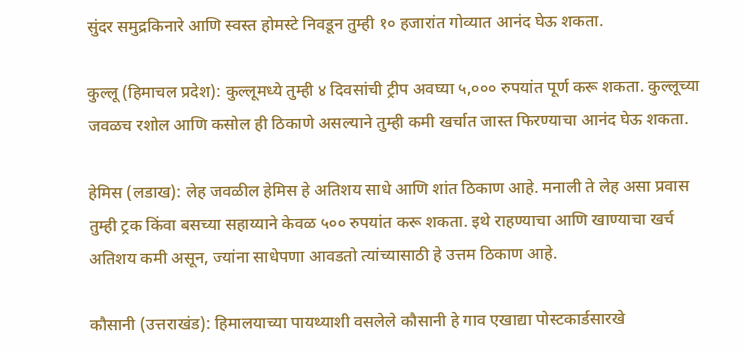सुंदर समुद्रकिनारे आणि स्वस्त होमस्टे निवडून तुम्ही १० हजारांत गोव्यात आनंद घेऊ शकता.

कुल्लू (हिमाचल प्रदेश): कुल्लूमध्ये तुम्ही ४ दिवसांची ट्रीप अवघ्या ५,००० रुपयांत पूर्ण करू शकता. कुल्लूच्या जवळच रशोल आणि कसोल ही ठिकाणे असल्याने तुम्ही कमी खर्चात जास्त फिरण्याचा आनंद घेऊ शकता.

हेमिस (लडाख): लेह जवळील हेमिस हे अतिशय साधे आणि शांत ठिकाण आहे. मनाली ते लेह असा प्रवास तुम्ही ट्रक किंवा बसच्या सहाय्याने केवळ ५०० रुपयांत करू शकता. इथे राहण्याचा आणि खाण्याचा खर्च अतिशय कमी असून, ज्यांना साधेपणा आवडतो त्यांच्यासाठी हे उत्तम ठिकाण आहे.

कौसानी (उत्तराखंड): हिमालयाच्या पायथ्याशी वसलेले कौसानी हे गाव एखाद्या पोस्टकार्डसारखे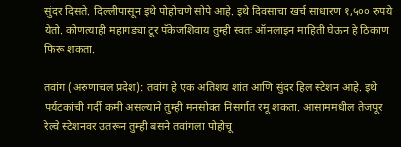सुंदर दिसते. दिल्लीपासून इथे पोहोचणे सोपे आहे. इथे दिवसाचा खर्च साधारण १,५०० रुपये येतो. कोणत्याही महागड्या टूर पॅकेजशिवाय तुम्ही स्वतः ऑनलाइन माहिती घेऊन हे ठिकाण फिरू शकता.

तवांग (अरुणाचल प्रदेश): तवांग हे एक अतिशय शांत आणि सुंदर हिल स्टेशन आहे. इथे पर्यटकांची गर्दी कमी असल्याने तुम्ही मनसोक्त निसर्गात रमू शकता. आसाममधील तेजपूर रेल्वे स्टेशनवर उतरून तुम्ही बसने तवांगला पोहोचू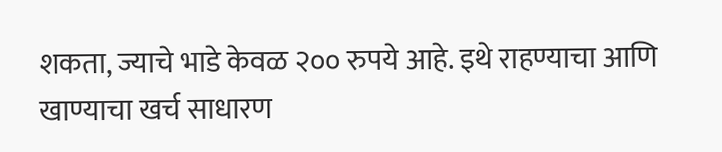शकता, ज्याचे भाडे केवळ २०० रुपये आहे. इथे राहण्याचा आणि खाण्याचा खर्च साधारण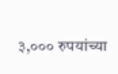३,००० रुपयांच्या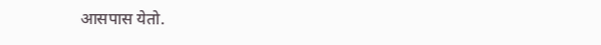आसपास येतो.